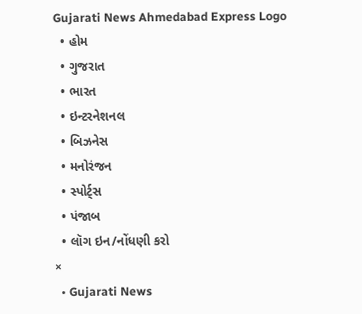Gujarati News Ahmedabad Express Logo
  • હોમ
  • ગુજરાત
  • ભારત
  • ઇન્ટરનેશનલ
  • બિઝનેસ
  • મનોરંજન
  • સ્પોર્ટ્સ
  • પંજાબ
  • લૉગ ઇન/નોંધણી કરો
×
  • Gujarati News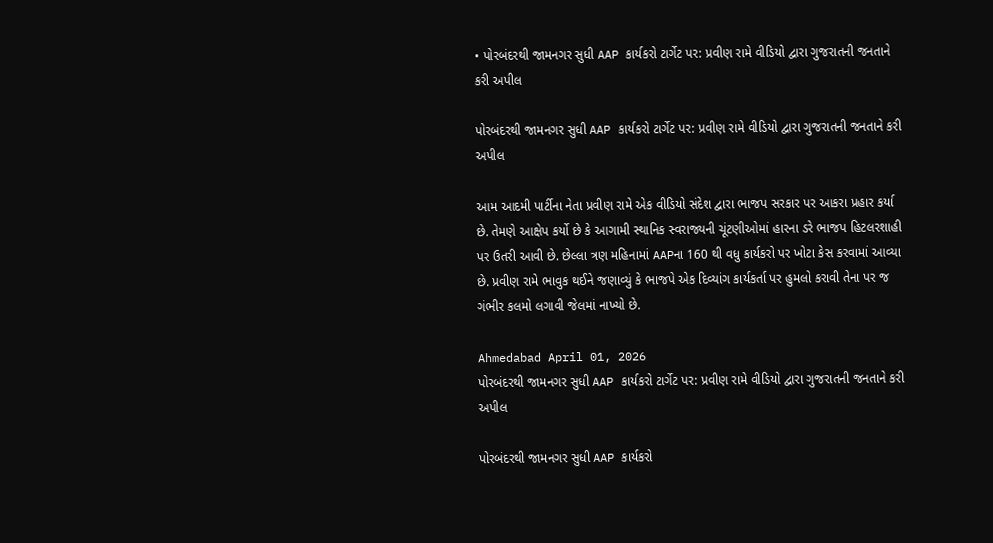• પોરબંદરથી જામનગર સુધી AAP કાર્યકરો ટાર્ગેટ પર: પ્રવીણ રામે વીડિયો દ્વારા ગુજરાતની જનતાને કરી અપીલ

પોરબંદરથી જામનગર સુધી AAP કાર્યકરો ટાર્ગેટ પર: પ્રવીણ રામે વીડિયો દ્વારા ગુજરાતની જનતાને કરી અપીલ

આમ આદમી પાર્ટીના નેતા પ્રવીણ રામે એક વીડિયો સંદેશ દ્વારા ભાજપ સરકાર પર આકરા પ્રહાર કર્યા છે. તેમણે આક્ષેપ કર્યો છે કે આગામી સ્થાનિક સ્વરાજ્યની ચૂંટણીઓમાં હારના ડરે ભાજપ હિટલરશાહી પર ઉતરી આવી છે. છેલ્લા ત્રણ મહિનામાં AAPના 160 થી વધુ કાર્યકરો પર ખોટા કેસ કરવામાં આવ્યા છે. પ્રવીણ રામે ભાવુક થઈને જણાવ્યું કે ભાજપે એક દિવ્યાંગ કાર્યકર્તા પર હુમલો કરાવી તેના પર જ ગંભીર કલમો લગાવી જેલમાં નાખ્યો છે.

Ahmedabad April 01, 2026
પોરબંદરથી જામનગર સુધી AAP કાર્યકરો ટાર્ગેટ પર: પ્રવીણ રામે વીડિયો દ્વારા ગુજરાતની જનતાને કરી અપીલ

પોરબંદરથી જામનગર સુધી AAP કાર્યકરો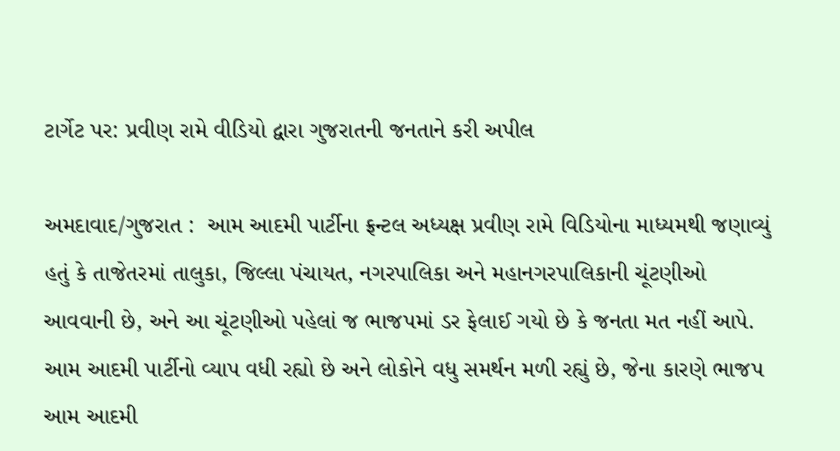ટાર્ગેટ પર: પ્રવીણ રામે વીડિયો દ્વારા ગુજરાતની જનતાને કરી અપીલ

અમદાવાદ/ગુજરાત :  આમ આદમી પાર્ટીના ફ્રન્ટલ અધ્યક્ષ પ્રવીણ રામે વિડિયોના માધ્યમથી જણાવ્યું હતું કે તાજેતરમાં તાલુકા, જિલ્લા પંચાયત, નગરપાલિકા અને મહાનગરપાલિકાની ચૂંટણીઓ આવવાની છે, અને આ ચૂંટણીઓ પહેલાં જ ભાજપમાં ડર ફેલાઈ ગયો છે કે જનતા મત નહીં આપે. આમ આદમી પાર્ટીનો વ્યાપ વધી રહ્યો છે અને લોકોને વધુ સમર્થન મળી રહ્યું છે, જેના કારણે ભાજપ આમ આદમી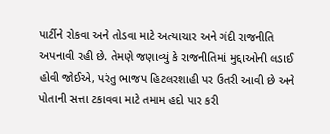પાર્ટીને રોકવા અને તોડવા માટે અત્યાચાર અને ગંદી રાજનીતિ અપનાવી રહી છે. તેમણે જણાવ્યું કે રાજનીતિમાં મુદ્દાઓની લડાઈ હોવી જોઈએ, પરંતુ ભાજપ હિટલરશાહી પર ઉતરી આવી છે અને પોતાની સત્તા ટકાવવા માટે તમામ હદો પાર કરી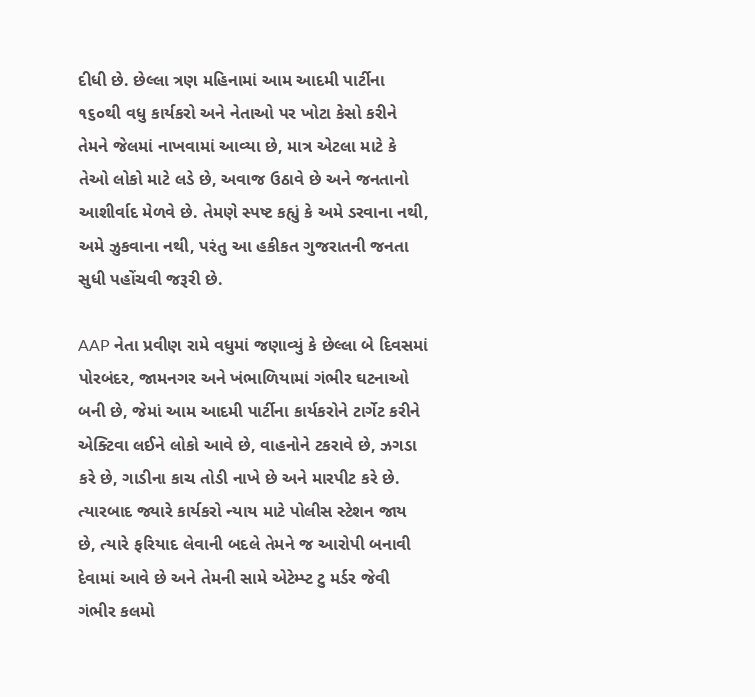દીધી છે. છેલ્લા ત્રણ મહિનામાં આમ આદમી પાર્ટીના ૧૬૦થી વધુ કાર્યકરો અને નેતાઓ પર ખોટા કેસો કરીને તેમને જેલમાં નાખવામાં આવ્યા છે, માત્ર એટલા માટે કે તેઓ લોકો માટે લડે છે, અવાજ ઉઠાવે છે અને જનતાનો આશીર્વાદ મેળવે છે. તેમણે સ્પષ્ટ કહ્યું કે અમે ડરવાના નથી, અમે ઝુકવાના નથી, પરંતુ આ હકીકત ગુજરાતની જનતા સુધી પહોંચવી જરૂરી છે.

AAP નેતા પ્રવીણ રામે વધુમાં જણાવ્યું કે છેલ્લા બે દિવસમાં પોરબંદર, જામનગર અને ખંભાળિયામાં ગંભીર ઘટનાઓ બની છે, જેમાં આમ આદમી પાર્ટીના કાર્યકરોને ટાર્ગેટ કરીને એક્ટિવા લઈને લોકો આવે છે, વાહનોને ટકરાવે છે, ઝગડા કરે છે, ગાડીના કાચ તોડી નાખે છે અને મારપીટ કરે છે. ત્યારબાદ જ્યારે કાર્યકરો ન્યાય માટે પોલીસ સ્ટેશન જાય છે, ત્યારે ફરિયાદ લેવાની બદલે તેમને જ આરોપી બનાવી દેવામાં આવે છે અને તેમની સામે એટેમ્પ્ટ ટુ મર્ડર જેવી ગંભીર કલમો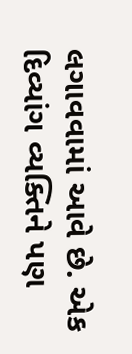લગાવવામાં આવે છે. એક દિવ્યાંગ વ્યક્તિને પણ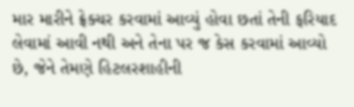માર મારીને ફ્રેક્ચર કરવામાં આવ્યું હોવા છતાં તેની ફરિયાદ લેવામાં આવી નથી અને તેના પર જ કેસ કરવામાં આવ્યો છે, જેને તેમણે હિટલરશાહીની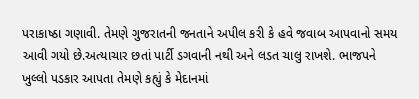પરાકાષ્ઠા ગણાવી. તેમણે ગુજરાતની જનતાને અપીલ કરી કે હવે જવાબ આપવાનો સમય આવી ગયો છે.અત્યાચાર છતાં પાર્ટી ડગવાની નથી અને લડત ચાલુ રાખશે. ભાજપને ખુલ્લો પડકાર આપતા તેમણે કહ્યું કે મેદાનમાં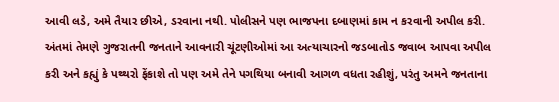આવી લડે, અમે તૈયાર છીએ, ડરવાના નથી. પોલીસને પણ ભાજપના દબાણમાં કામ ન કરવાની અપીલ કરી. અંતમાં તેમણે ગુજરાતની જનતાને આવનારી ચૂંટણીઓમાં આ અત્યાચારનો જડબાતોડ જવાબ આપવા અપીલ કરી અને કહ્યું કે પથ્થરો ફેંકાશે તો પણ અમે તેને પગથિયા બનાવી આગળ વધતા રહીશું, પરંતુ અમને જનતાના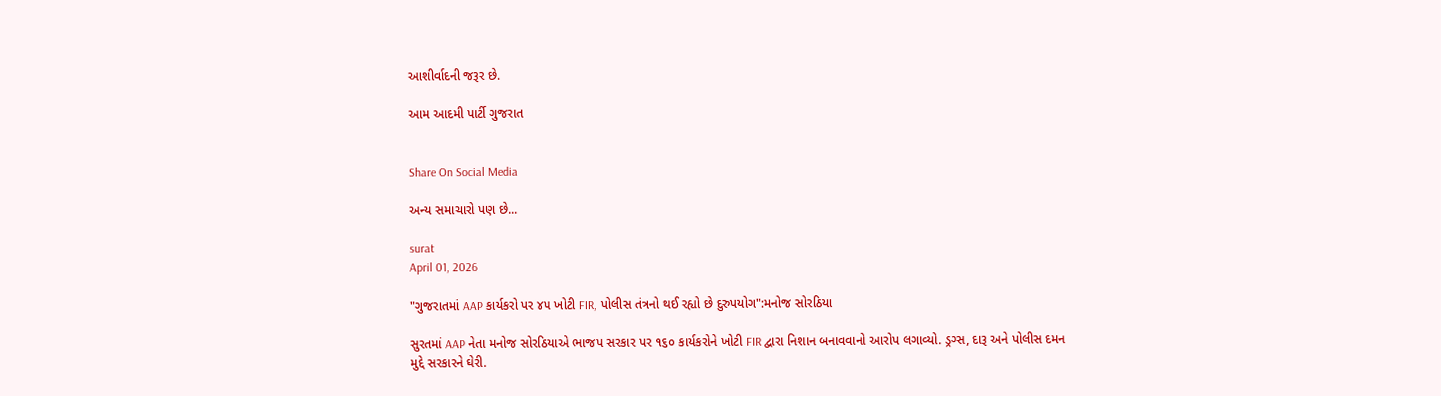આશીર્વાદની જરૂર છે.

આમ આદમી પાર્ટી ગુજરાત


Share On Social Media

અન્ય સમાચારો પણ છે...

surat
April 01, 2026

"ગુજરાતમાં AAP કાર્યકરો પર ૪૫ ખોટી FIR, પોલીસ તંત્રનો થઈ રહ્યો છે દુરુપયોગ":મનોજ સોરઠિયા

સુરતમાં AAP નેતા મનોજ સોરઠિયાએ ભાજપ સરકાર પર ૧૬૦ કાર્યકરોને ખોટી FIR દ્વારા નિશાન બનાવવાનો આરોપ લગાવ્યો. ડ્રગ્સ, દારૂ અને પોલીસ દમન મુદ્દે સરકારને ઘેરી.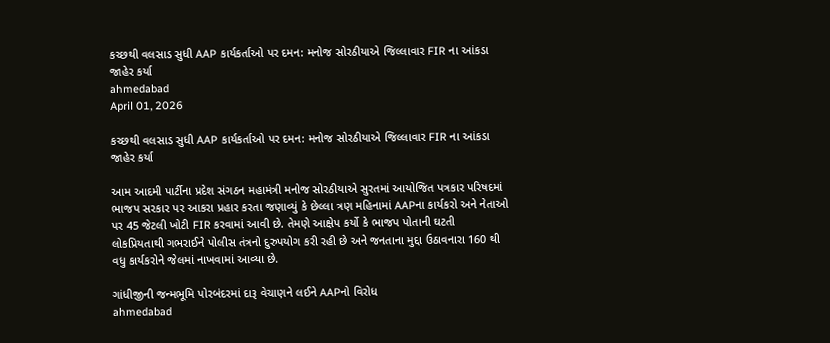કચ્છથી વલસાડ સુધી AAP કાર્યકર્તાઓ પર દમન: મનોજ સોરઠીયાએ જિલ્લાવાર FIR ના આંકડા જાહેર કર્યા
ahmedabad
April 01, 2026

કચ્છથી વલસાડ સુધી AAP કાર્યકર્તાઓ પર દમન: મનોજ સોરઠીયાએ જિલ્લાવાર FIR ના આંકડા જાહેર કર્યા

આમ આદમી પાર્ટીના પ્રદેશ સંગઠન મહામંત્રી મનોજ સોરઠીયાએ સુરતમાં આયોજિત પત્રકાર પરિષદમાં ભાજપ સરકાર પર આકરા પ્રહાર કરતા જણાવ્યું કે છેલ્લા ત્રણ મહિનામાં AAPના કાર્યકરો અને નેતાઓ પર 45 જેટલી ખોટી FIR કરવામાં આવી છે. તેમણે આક્ષેપ કર્યો કે ભાજપ પોતાની ઘટતી લોકપ્રિયતાથી ગભરાઈને પોલીસ તંત્રનો દુરુપયોગ કરી રહી છે અને જનતાના મુદ્દા ઉઠાવનારા 160 થી વધુ કાર્યકરોને જેલમાં નાખવામાં આવ્યા છે.

ગાંધીજીની જન્મભૂમિ પોરબંદરમાં દારૂ વેચાણને લઈને AAPનો વિરોધ
ahmedabad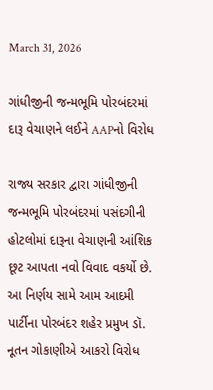March 31, 2026

ગાંધીજીની જન્મભૂમિ પોરબંદરમાં દારૂ વેચાણને લઈને AAPનો વિરોધ

રાજ્ય સરકાર દ્વારા ગાંધીજીની જન્મભૂમિ પોરબંદરમાં પસંદગીની હોટલોમાં દારૂના વેચાણની આંશિક છૂટ આપતા નવો વિવાદ વકર્યો છે. આ નિર્ણય સામે આમ આદમી પાર્ટીના પોરબંદર શહેર પ્રમુખ ડૉ. નૂતન ગોકાણીએ આકરો વિરોધ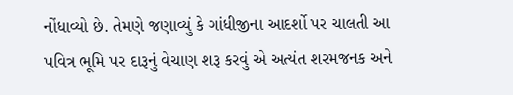નોંધાવ્યો છે. તેમણે જણાવ્યું કે ગાંધીજીના આદર્શો પર ચાલતી આ પવિત્ર ભૂમિ પર દારૂનું વેચાણ શરૂ કરવું એ અત્યંત શરમજનક અને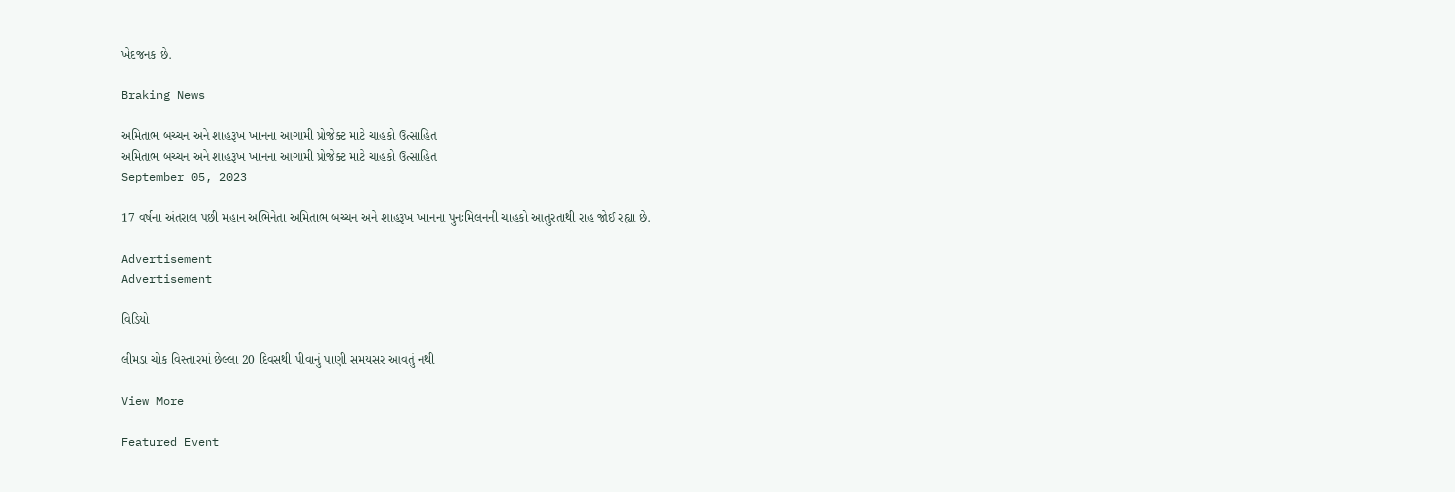ખેદજનક છે.

Braking News

અમિતાભ બચ્ચન અને શાહરૂખ ખાનના આગામી પ્રોજેક્ટ માટે ચાહકો ઉત્સાહિત
અમિતાભ બચ્ચન અને શાહરૂખ ખાનના આગામી પ્રોજેક્ટ માટે ચાહકો ઉત્સાહિત
September 05, 2023

17 વર્ષના અંતરાલ પછી મહાન અભિનેતા અમિતાભ બચ્ચન અને શાહરૂખ ખાનના પુનઃમિલનની ચાહકો આતુરતાથી રાહ જોઈ રહ્યા છે.

Advertisement
Advertisement

વિડિયો

લીમડા ચોક વિસ્તારમાં છેલ્લા 20 દિવસથી પીવાનું પાણી સમયસર આવતું નથી

View More

Featured Event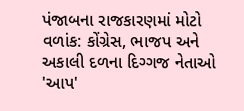પંજાબના રાજકારણમાં મોટો વળાંક: કોંગ્રેસ, ભાજપ અને અકાલી દળના દિગ્ગજ નેતાઓ 'આપ'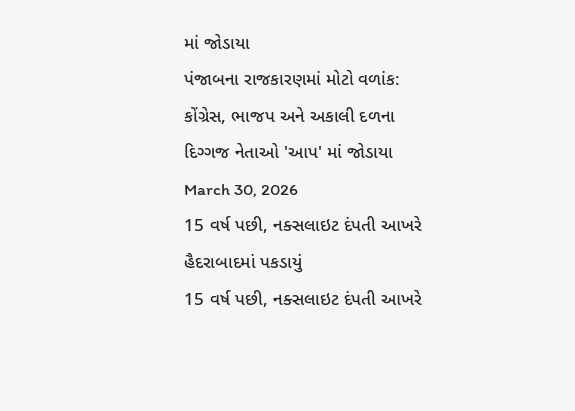માં જોડાયા
પંજાબના રાજકારણમાં મોટો વળાંક: કોંગ્રેસ, ભાજપ અને અકાલી દળના દિગ્ગજ નેતાઓ 'આપ' માં જોડાયા
March 30, 2026
15 વર્ષ પછી, નક્સલાઇટ દંપતી આખરે હૈદરાબાદમાં પકડાયું
15 વર્ષ પછી, નક્સલાઇટ દંપતી આખરે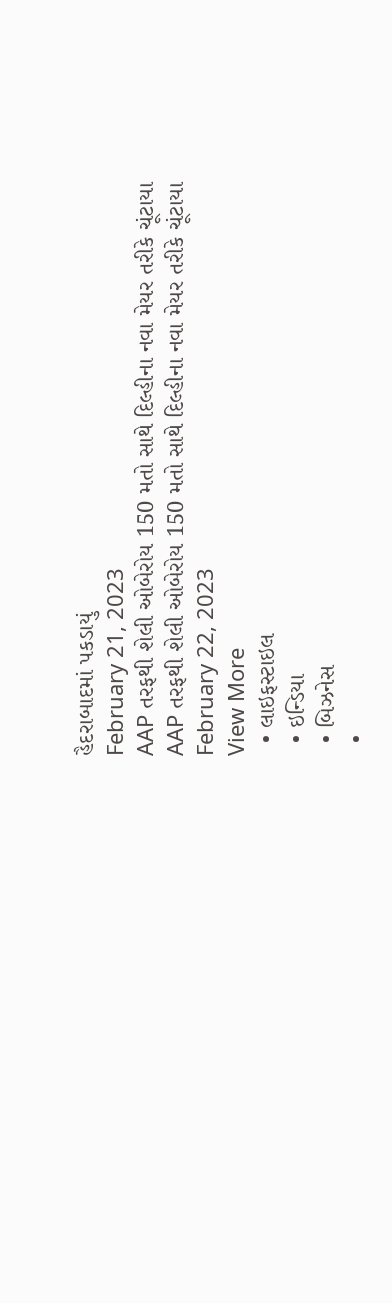હૈદરાબાદમાં પકડાયું
February 21, 2023
AAP તરફથી શેલી ઓબેરોય 150 મતો સાથે દિલ્હીના નવા મેયર તરીકે ચૂંટાયા
AAP તરફથી શેલી ઓબેરોય 150 મતો સાથે દિલ્હીના નવા મેયર તરીકે ચૂંટાયા
February 22, 2023
View More
  • લાઇફસ્ટાઇલ
  • ઇન્ડિયા
  • બિઝનેસ
  •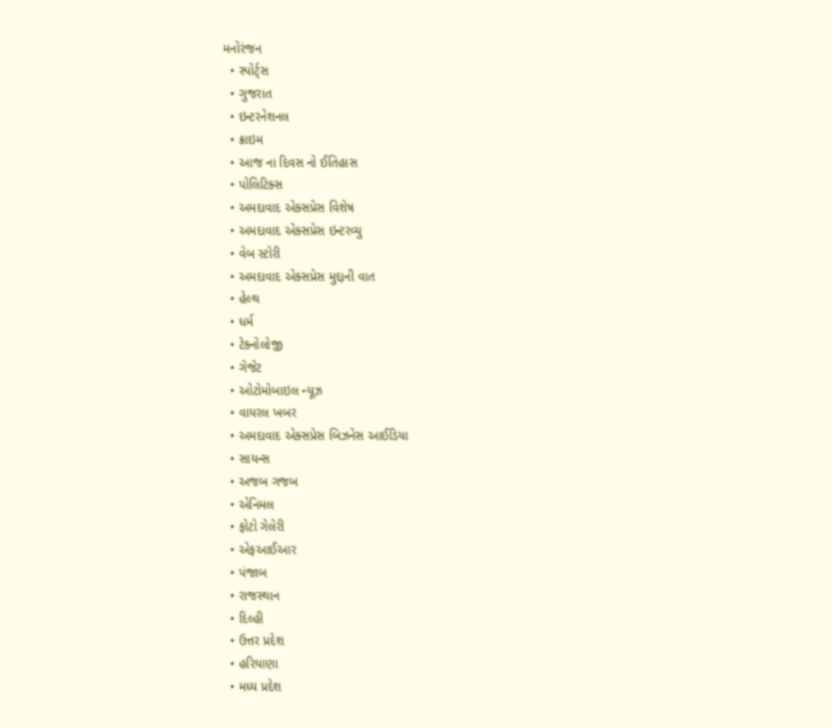મનોરંજન
  • સ્પોર્ટ્સ
  • ગુજરાત
  • ઇન્ટરનેશનલ
  • ક્રાઇમ
  • આજ ના દિવસ નો ઈતિહાસ
  • પોલિટિક્સ
  • અમદાવાદ એક્સપ્રેસ વિશેષ
  • અમદાવાદ એક્સપ્રેસ ઇન્ટરવ્યુ
  • વેબ સ્ટોરી
  • અમદાવાદ એક્સપ્રેસ મુદ્દાની વાત
  • હેલ્થ
  • ધર્મ
  • ટેક્નોલોજી
  • ગેજેટ
  • ઓટોમોબાઇલ ન્યૂઝ
  • વાયરલ ખબર
  • અમદાવાદ એક્સપ્રેસ બિઝનેસ આઈડિયા
  • સાયન્સ
  • અજબ ગજબ
  • એનિમલ
  • ફોટો ગેલેરી
  • એફઆઈઆર
  • પંજાબ
  • રાજસ્થાન
  • દિલ્હી
  • ઉત્તર પ્રદેશ
  • હરિયાણા
  • મધ્ય પ્રદેશ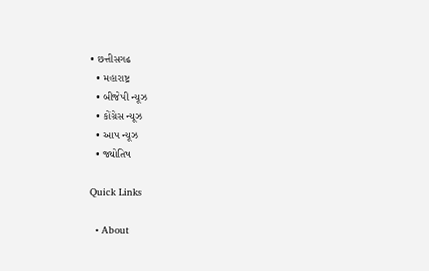• છત્તીસગઢ
  • મહારાષ્ટ્ર
  • બીજેપી ન્યૂઝ
  • કોંગ્રેસ ન્યૂઝ
  • આપ ન્યૂઝ
  • જ્યોતિષ

Quick Links

  • About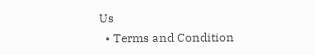Us
  • Terms and Condition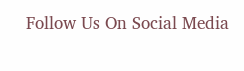Follow Us On Social Media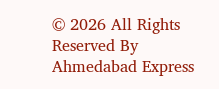© 2026 All Rights Reserved By Ahmedabad Express